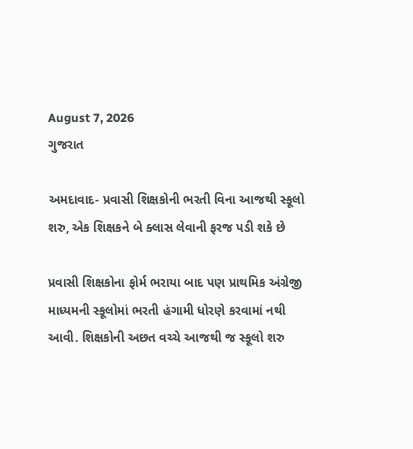August 7, 2026
ગુજરાત

અમદાવાદ- પ્રવાસી શિક્ષકોની ભરતી વિના આજથી સ્કૂલો શરુ, એક શિક્ષકને બે ક્લાસ લેવાની ફરજ પડી શકે છે

પ્રવાસી શિક્ષકોના ફોર્મ ભરાયા બાદ પણ પ્રાથમિક અંગ્રેજી માધ્યમની સ્કૂલોમાં ભરતી હંગામી ધોરણે કરવામાં નથી આવી. શિક્ષકોની અછત વચ્ચે આજથી જ સ્કૂલો શરુ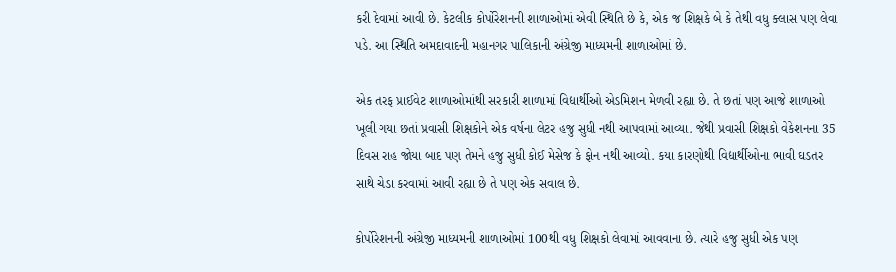કરી દેવામાં આવી છે. કેટલીક કોર્પોરેશનની શાળાઓમાં એવી સ્થિતિ છે કે, એક જ શિક્ષકે બે કે તેથી વધુ ક્લાસ પણ લેવા પડે. આ સ્થિતિ અમદાવાદની મહાનગર પાલિકાની અંગ્રેજી માધ્યમની શાળાઓમાં છે.

એક તરફ પ્રાઈવેટ શાળાઓમાંથી સરકારી શાળામાં વિદ્યાર્થીઓ એડમિશન મેળવી રહ્યા છે. તે છતાં પણ આજે શાળાઓ ખૂલી ગયા છતાં પ્રવાસી શિક્ષકોને એક વર્ષના લેટર હજુ સુધી નથી આપવામાં આવ્યા. જેથી પ્રવાસી શિક્ષકો વેકેશનના 35 દિવસ રાહ જોયા બાદ પણ તેમને હજુ સુધી કોઈ મેસેજ કે ફોન નથી આવ્યો. કયા કારણોથી વિદ્યાર્થીઓના ભાવી ઘડતર સાથે ચેડા કરવામાં આવી રહ્યા છે તે પણ એક સવાલ છે.

કોર્પોરેશનની અંગ્રેજી માધ્યમની શાળાઓમાં 100થી વધુ શિક્ષકો લેવામાં આવવાના છે. ત્યારે હજુ સુધી એક પણ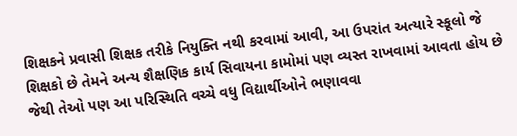શિક્ષકને પ્રવાસી શિક્ષક તરીકે નિયુક્તિ નથી કરવામાં આવી, આ ઉપરાંત અત્યારે સ્કૂલો જે શિક્ષકો છે તેમને અન્ય શૈક્ષણિક કાર્ય સિવાયના કામોમાં પણ વ્યસ્ત રાખવામાં આવતા હોય છે જેથી તેઓ પણ આ પરિસ્થિતિ વચ્ચે વધુ વિદ્યાર્થીઓને ભણાવવા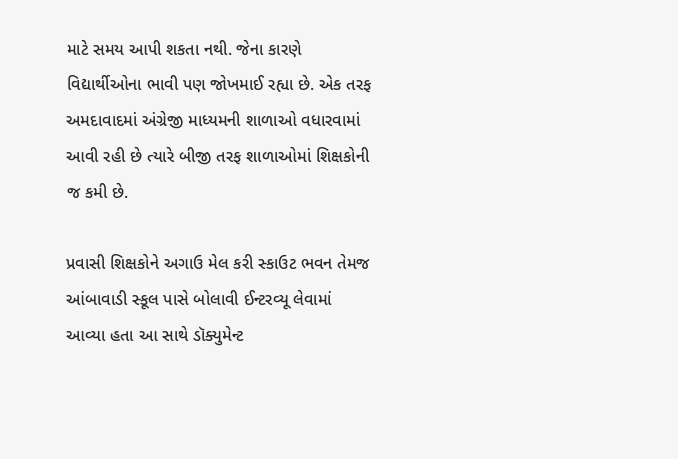માટે સમય આપી શકતા નથી. જેના કારણે વિદ્યાર્થીઓના ભાવી પણ જોખમાઈ રહ્યા છે. એક તરફ અમદાવાદમાં અંગ્રેજી માધ્યમની શાળાઓ વધારવામાં આવી રહી છે ત્યારે બીજી તરફ શાળાઓમાં શિક્ષકોની જ કમી છે.

પ્રવાસી શિક્ષકોને અગાઉ મેલ કરી સ્કાઉટ ભવન તેમજ આંબાવાડી સ્કૂલ પાસે બોલાવી ઈન્ટરવ્યૂ લેવામાં આવ્યા હતા આ સાથે ડૉક્યુમેન્ટ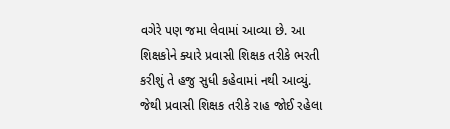વગેરે પણ જમા લેવામાં આવ્યા છે. આ શિક્ષકોને ક્યારે પ્રવાસી શિક્ષક તરીકે ભરતી કરીશું તે હજુ સુધી કહેવામાં નથી આવ્યું. જેથી પ્રવાસી શિક્ષક તરીકે રાહ જોઈ રહેલા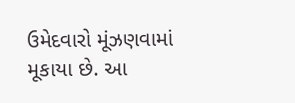ઉમેદવારો મૂંઝણવામાં મૂકાયા છે. આ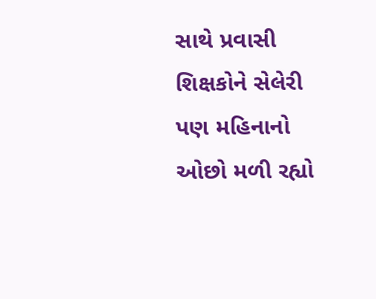સાથે પ્રવાસી શિક્ષકોને સેલેરી પણ મહિનાનો ઓછો મળી રહ્યો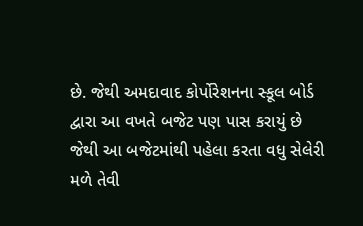છે. જેથી અમદાવાદ કોર્પોરેશનના સ્કૂલ બોર્ડ દ્વારા આ વખતે બજેટ પણ પાસ કરાયું છે જેથી આ બજેટમાંથી પહેલા કરતા વધુ સેલેરી મળે તેવી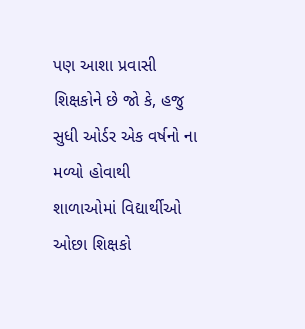પણ આશા પ્રવાસી શિક્ષકોને છે જો કે, હજુ સુધી ઓર્ડર એક વર્ષનો ના મળ્યો હોવાથી શાળાઓમાં વિદ્યાર્થીઓ ઓછા શિક્ષકો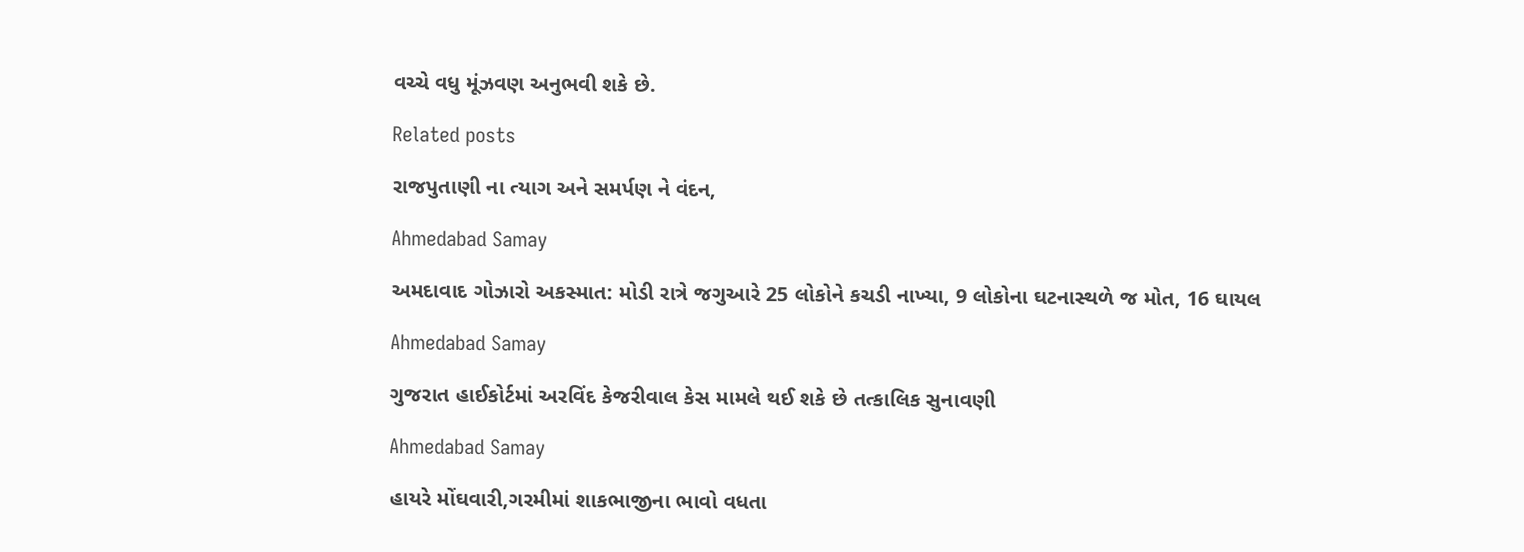વચ્ચે વધુ મૂંઝવણ અનુભવી શકે છે.

Related posts

રાજપુતાણી ના ત્યાગ અને સમર્પણ ને વંદન,

Ahmedabad Samay

અમદાવાદ ગોઝારો અકસ્માત: મોડી રાત્રે જગુઆરે 25 લોકોને કચડી નાખ્યા, 9 લોકોના ઘટનાસ્થળે જ મોત, 16 ઘાયલ

Ahmedabad Samay

ગુજરાત હાઈકોર્ટમાં અરવિંદ કેજરીવાલ કેસ મામલે થઈ શકે છે તત્કાલિક સુનાવણી

Ahmedabad Samay

હાયરે મોંઘવારી,ગરમીમાં શાકભાજીના ભાવો વધતા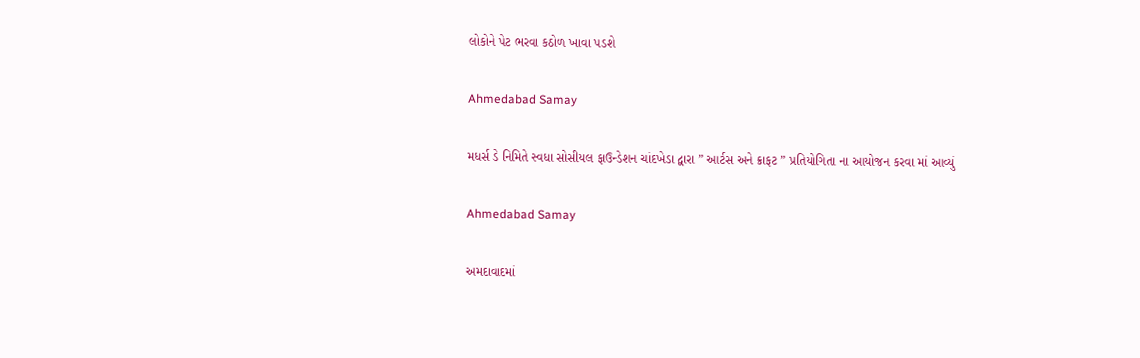લોકોને પેટ ભરવા કઠોળ ખાવા પડશે

Ahmedabad Samay

મધર્સ ડે નિમિતે સ્વધા સોસીયલ ફાઉન્ડેશન ચાંદખેડા દ્વારા ” આર્ટસ અને ક્રાફટ ” પ્રતિયોગિતા ના આયોજન કરવા માં આવ્યું

Ahmedabad Samay

અમદાવાદમાં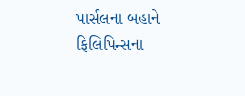પાર્સલના બહાને ફિલિપિન્સના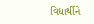વિદ્યાર્થીને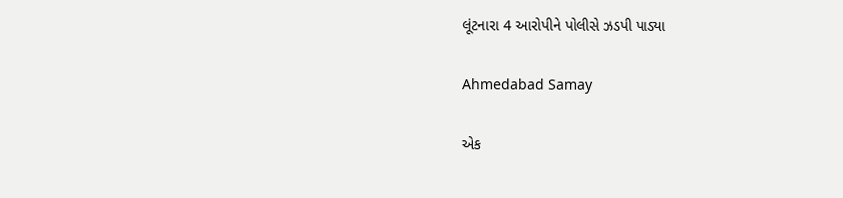લૂંટનારા 4 આરોપીને પોલીસે ઝડપી પાડ્યા

Ahmedabad Samay

એક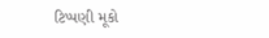ટિપ્પણી મૂકો